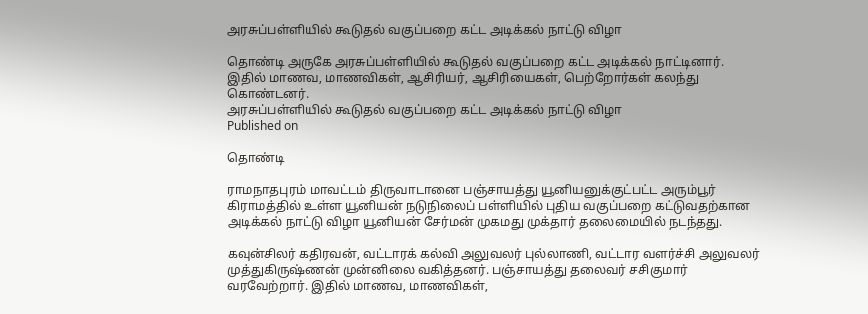அரசுப்பள்ளியில் கூடுதல் வகுப்பறை கட்ட அடிக்கல் நாட்டு விழா

தொண்டி அருகே அரசுப்பள்ளியில் கூடுதல் வகுப்பறை கட்ட அடிக்கல் நாட்டினார். இதில் மாணவ, மாணவிகள், ஆசிரியர், ஆசிரியைகள், பெற்றோர்கள் கலந்து கொண்டனர்.
அரசுப்பள்ளியில் கூடுதல் வகுப்பறை கட்ட அடிக்கல் நாட்டு விழா
Published on

தொண்டி

ராமநாதபுரம் மாவட்டம் திருவாடானை பஞ்சாயத்து யூனியனுக்குட்பட்ட அரும்பூர் கிராமத்தில் உள்ள யூனியன் நடுநிலைப் பள்ளியில் புதிய வகுப்பறை கட்டுவதற்கான அடிக்கல் நாட்டு விழா யூனியன் சேர்மன் முகமது முக்தார் தலைமையில் நடந்தது.

கவுன்சிலர் கதிரவன், வட்டாரக் கல்வி அலுவலர் புல்லாணி, வட்டார வளர்ச்சி அலுவலர் முத்துகிருஷ்ணன் முன்னிலை வகித்தனர். பஞ்சாயத்து தலைவர் சசிகுமார் வரவேற்றார். இதில் மாணவ, மாணவிகள்,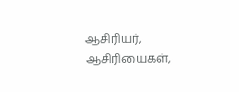ஆசிரியர், ஆசிரியைகள்,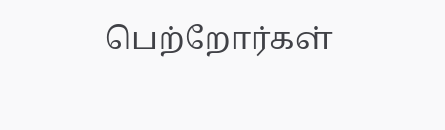பெற்றோர்கள்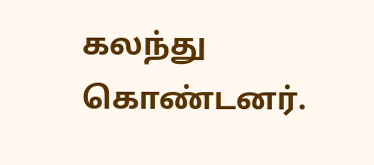கலந்து கொண்டனர்.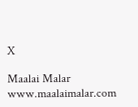X

Maalai Malar
www.maalaimalar.com